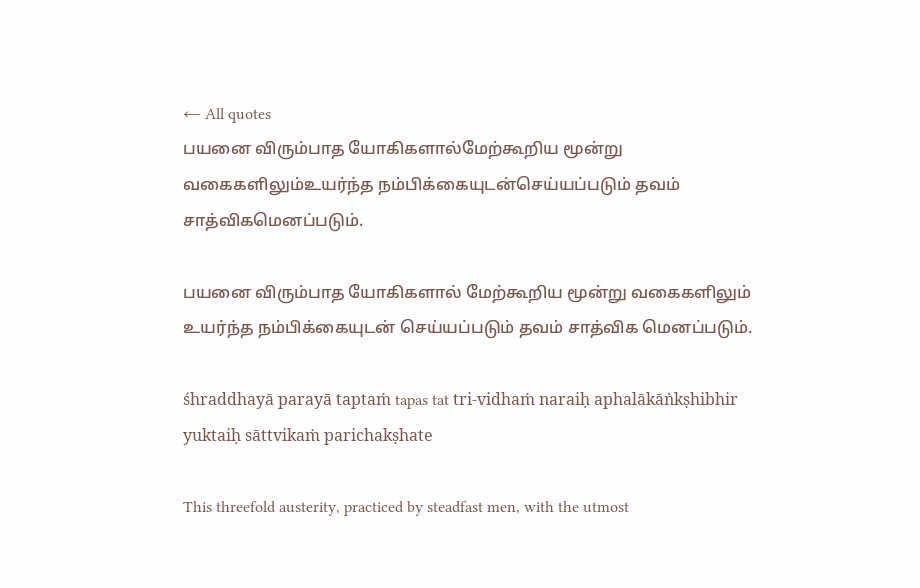← All quotes
பயனை விரும்பாத யோகிகளால்மேற்கூறிய மூன்று வகைகளிலும்உயர்ந்த நம்பிக்கையுடன்செய்யப்படும் தவம் சாத்விகமெனப்படும்.

பயனை விரும்பாத யோகிகளால் மேற்கூறிய மூன்று வகைகளிலும் உயர்ந்த நம்பிக்கையுடன் செய்யப்படும் தவம் சாத்விக மெனப்படும்.

śhraddhayā parayā taptaṁ tapas tat tri-vidhaṁ naraiḥ aphalākāṅkṣhibhir yuktaiḥ sāttvikaṁ parichakṣhate

This threefold austerity, practiced by steadfast men, with the utmost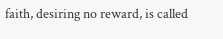faith, desiring no reward, is called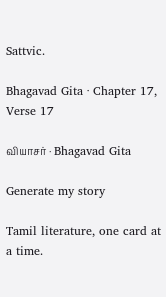Sattvic.

Bhagavad Gita · Chapter 17, Verse 17

வியாசர் · Bhagavad Gita

Generate my story

Tamil literature, one card at a time.